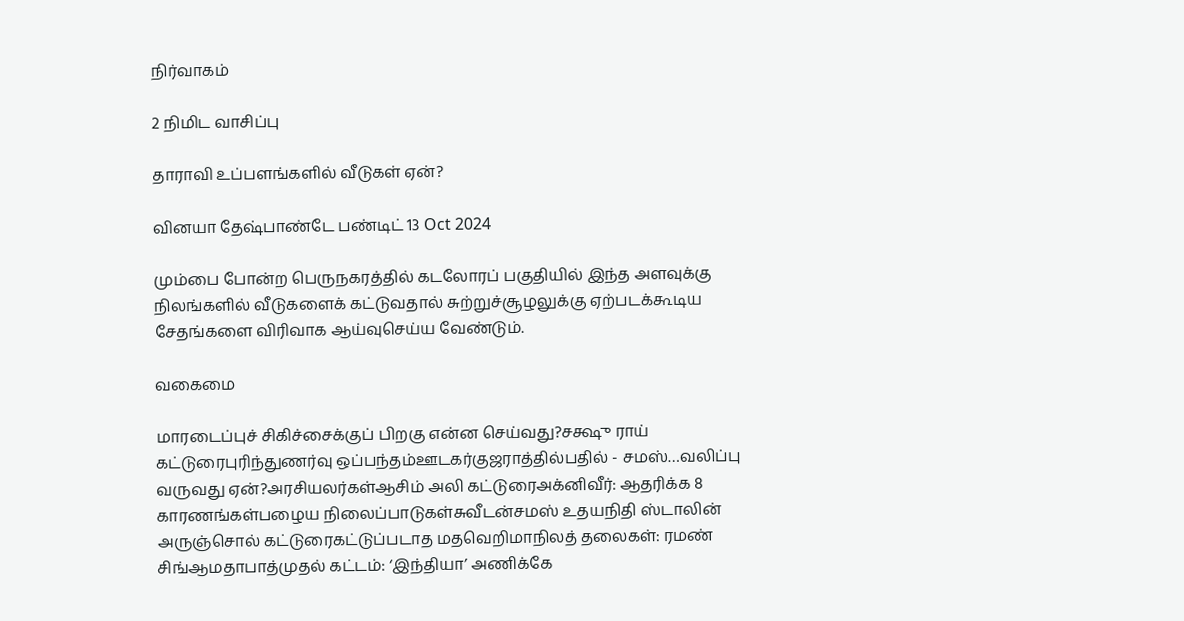நிர்வாகம்

2 நிமிட வாசிப்பு

தாராவி உப்பளங்களில் வீடுகள் ஏன்?

வினயா தேஷ்பாண்டே பண்டிட் 13 Oct 2024

மும்பை போன்ற பெருநகரத்தில் கடலோரப் பகுதியில் இந்த அளவுக்கு நிலங்களில் வீடுகளைக் கட்டுவதால் சுற்றுச்சூழலுக்கு ஏற்படக்கூடிய சேதங்களை விரிவாக ஆய்வுசெய்ய வேண்டும்.

வகைமை

மாரடைப்புச் சிகிச்சைக்குப் பிறகு என்ன செய்வது?சக்ஷு ராய் கட்டுரைபுரிந்துணர்வு ஒப்பந்தம்ஊடகர்குஜராத்தில்பதில் - சமஸ்…வலிப்பு வருவது ஏன்?அரசியலர்கள்ஆசிம் அலி கட்டுரைஅக்னிவீர்: ஆதரிக்க 8 காரணங்கள்பழைய நிலைப்பாடுகள்சுவீடன்சமஸ் உதயநிதி ஸ்டாலின் அருஞ்சொல் கட்டுரைகட்டுப்படாத மதவெறிமாநிலத் தலைகள்: ரமண் சிங்ஆமதாபாத்முதல் கட்டம்: ‘இந்தியா’ அணிக்கே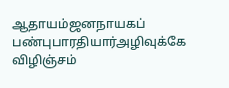ஆதாயம்ஜனநாயகப் பண்புபாரதியார்அழிவுக்கே விழிஞ்சம்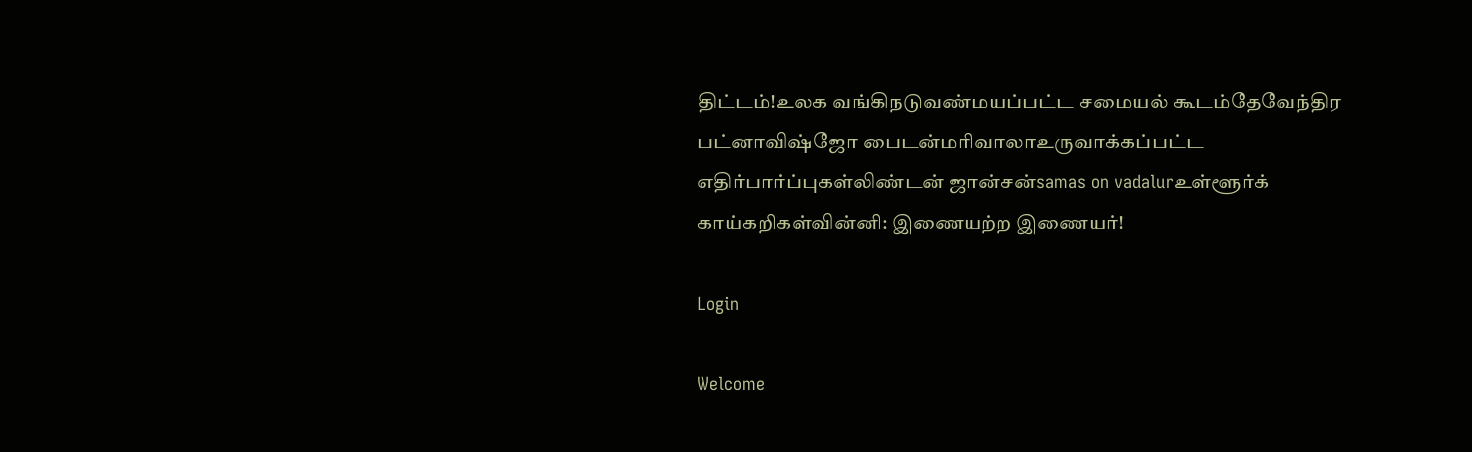திட்டம்!உலக வங்கிநடுவண்மயப்பட்ட சமையல் கூடம்தேவேந்திர பட்னாவிஷ்ஜோ பைடன்மரிவாலாஉருவாக்கப்பட்ட எதிர்பார்ப்புகள்லிண்டன் ஜான்சன்samas on vadalurஉள்ளூர்க் காய்கறிகள்வின்னி: இணையற்ற இணையர்!

Login

Welcome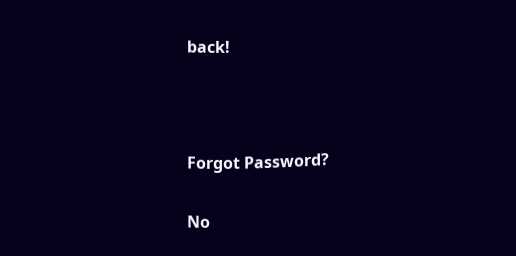back!



Forgot Password?

No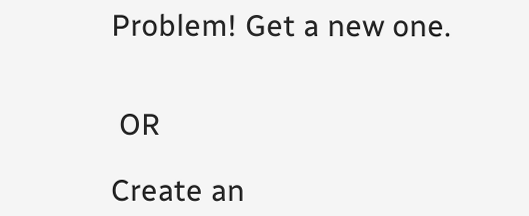Problem! Get a new one.


 OR

Create an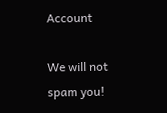Account

We will not spam you!